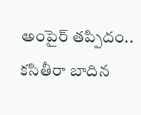అంపైర్‌ తప్పిదం.. కసితీరా బాదిన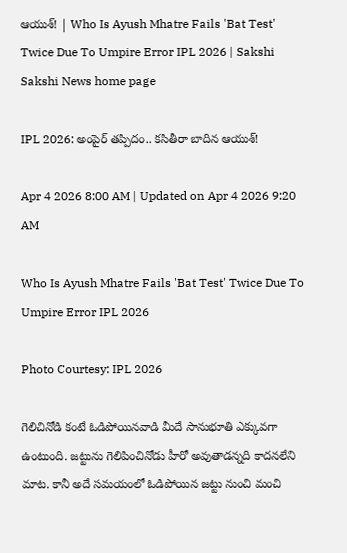ఆయుశ్‌! | Who Is Ayush Mhatre Fails 'Bat Test' Twice Due To Umpire Error IPL 2026 | Sakshi
Sakshi News home page

IPL 2026: అంపైర్‌ తప్పిదం.. కసితీరా బాదిన ఆయుశ్‌!

Apr 4 2026 8:00 AM | Updated on Apr 4 2026 9:20 AM

Who Is Ayush Mhatre Fails 'Bat Test' Twice Due To Umpire Error IPL 2026

Photo Courtesy: IPL 2026

గెలిచినోడి కంటే ఓడిపోయిన‌వాడి మీదే సానుభూతి ఎక్కువ‌గా ఉంటుంది. జ‌ట్టును గెలిపించినోడు హీరో అవుతాడ‌న్న‌ది కాద‌న‌లేని మాట. కానీ అదే సమయంలో ఓడిపోయిన జట్టు నుంచి మంచి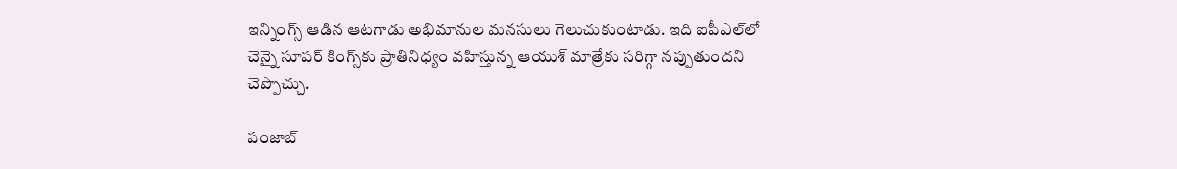ఇన్నింగ్స్ ఆడిన ఆట‌గాడు అభిమానుల మ‌న‌సులు గెలుచుకుంటాడు. ఇది ఐపీఎల్‌లో చెన్నై సూప‌ర్ కింగ్స్‌కు ప్రాతినిధ్యం వ‌హిస్తున్న ఆయుశ్ మాత్రేకు స‌రిగ్గా నప్పుతుందని చెప్పొచ్చు.

పంజాబ్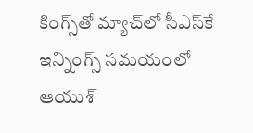కింగ్స్‌తో మ్యాచ్‌లో సీఎస్‌కే ఇన్నింగ్స్ స‌మ‌యంలో ఆయుశ్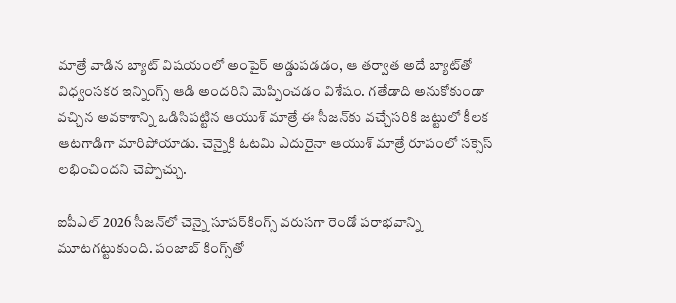మాత్రే వాడిన బ్యాట్ విష‌యంలో అంపైర్ అడ్డుప‌డ‌డం, ఆ త‌ర్వాత అదే బ్యాట్‌తో విధ్వంస‌కర ఇన్నింగ్స్ ఆడి అంద‌రిని మెప్పించడం విశేషం. గ‌తేడాది అనుకోకుండా వ‌చ్చిన అవ‌కాశాన్ని ఒడిసిప‌ట్టిన ఆయుశ్ మాత్రే ఈ సీజ‌న్‌కు వ‌చ్చేస‌రికి జ‌ట్టులో కీల‌క ఆట‌గాడిగా మారిపోయాడు. చెన్నైకి ఓట‌మి ఎదురైనా ఆయుశ్ మాత్రే రూపంలో స‌క్సెస్ ల‌భించింద‌ని చెప్పొచ్చు.

ఐపీఎల్ 2026 సీజ‌న్‌లో చెన్నై సూప‌ర్‌కింగ్స్ వ‌రుస‌గా రెండో ప‌రాభ‌వాన్ని మూట‌గ‌ట్టుకుంది. పంజాబ్ కింగ్స్‌తో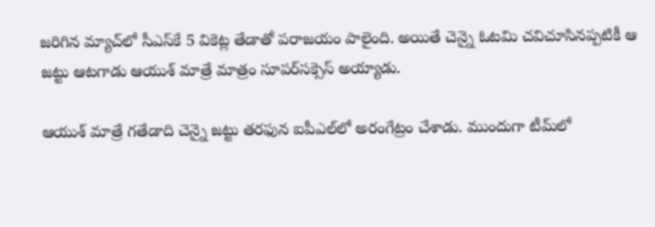జ‌రిగిన మ్యాచ్‌లో సీఎస్‌కే 5 వికెట్ల తేడాతో ప‌రాజ‌యం పాలైంది. అయితే చెన్నై ఓట‌మి చ‌విచూసిన‌ప్ప‌టికీ ఆ జ‌ట్టు ఆట‌గాడు ఆయుశ్ మాత్రే మాత్రం సూప‌ర్‌స‌క్సెస్ అయ్యాడు.

ఆయుశ్ మాత్రే గతేడాది చెన్నై జట్టు తరఫున ఐపీఎల్‌లో అరంగేట్రం చేశాడు. ముందుగా టీమ్‌లో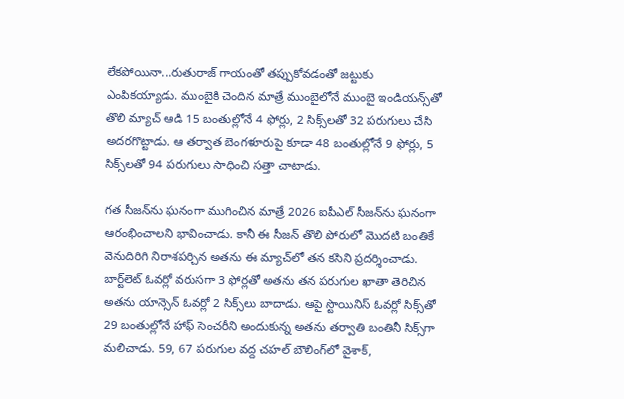లేకపోయినా...రుతురాజ్‌ గాయంతో తప్పుకోవడంతో జట్టుకు ఎంపికయ్యాడు. ముంబైకి చెందిన మాత్రే ముంబైలోనే ముంబై ఇండియన్స్‌తో తొలి మ్యాచ్‌ ఆడి 15 బంతుల్లోనే 4 ఫోర్లు, 2 సిక్స్‌లతో 32 పరుగులు చేసి అదరగొట్టాడు. ఆ తర్వాత బెంగళూరుపై కూడా 48 బంతుల్లోనే 9 ఫోర్లు, 5 సిక్స్‌లతో 94 పరుగులు సాధించి సత్తా చాటాడు.

గత సీజన్‌ను ఘనంగా ముగించిన మాత్రే 2026 ఐపీఎల్‌ సీజన్‌ను ఘనంగా ఆరంభించాలని భావించాడు. కానీ ఈ సీజన్‌ తొలి పోరులో మొదటి బంతికే వెనుదిరిగి నిరాశపర్చిన అతను ఈ మ్యాచ్‌లో తన కసిని ప్రదర్శించాడు. బార్ట్‌లెట్‌ ఓవర్లో వరుసగా 3 ఫోర్లతో అతను తన పరుగుల ఖాతా తెరిచిన అతను యాన్సెన్‌ ఓవర్లో 2 సిక్స్‌లు బాదాడు. ఆపై స్టొయినిస్‌ ఓవర్లో సిక్స్‌తో 29 బంతుల్లోనే హాఫ్‌ సెంచరీని అందుకున్న అతను తర్వాతి బంతినీ సిక్స్‌గా మలిచాడు. 59, 67 పరుగుల వద్ద చహల్‌ బౌలింగ్‌లో వైశాక్,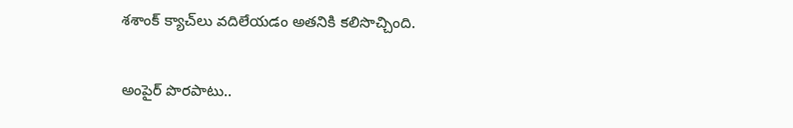శశాంక్‌ క్యాచ్‌లు వదిలేయడం అతనికి కలిసొచ్చింది.

అంపైర్ పొర‌పాటు..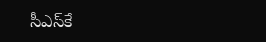సీఎస్‌కే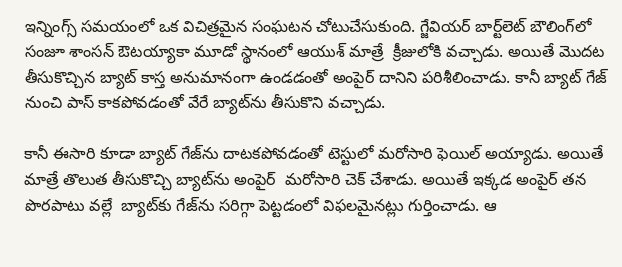ఇన్నింగ్స్ స‌మ‌యంలో ఒక విచిత్ర‌మైన సంఘ‌ట‌న చోటుచేసుకుంది. గ్జేవియ‌ర్ బార్ట్‌లెట్ బౌలింగ్‌లో సంజూ శాంస‌న్ ఔట‌య్యాకా మూడో స్థానంలో ఆయుశ్ మాత్రే  క్రీజులోకి వ‌చ్చాడు. అయితే మొద‌ట తీసుకొచ్చిన బ్యాట్ కాస్త అనుమానంగా ఉండ‌డంతో అంపైర్ దానిని ప‌రిశీలించాడు. కానీ బ్యాట్ గేజ్ నుంచి పాస్ కాక‌పోవ‌డంతో వేరే బ్యాట్‌ను తీసుకొని వ‌చ్చాడు.

కానీ ఈసారి కూడా బ్యాట్ గేజ్‌ను దాట‌క‌పోవ‌డంతో టెస్టులో మ‌రోసారి ఫెయిల్ అయ్యాడు. అయితే మాత్రే తొలుత తీసుకొచ్చి బ్యాట్‌ను అంపైర్  మ‌రోసారి చెక్ చేశాడు. అయితే ఇక్క‌డ అంపైర్ త‌న పొర‌పాటు వ‌ల్లే  బ్యాట్‌కు గేజ్‌ను స‌రిగ్గా పెట్ట‌డంలో విఫ‌ల‌మైన‌ట్లు గుర్తించాడు. ఆ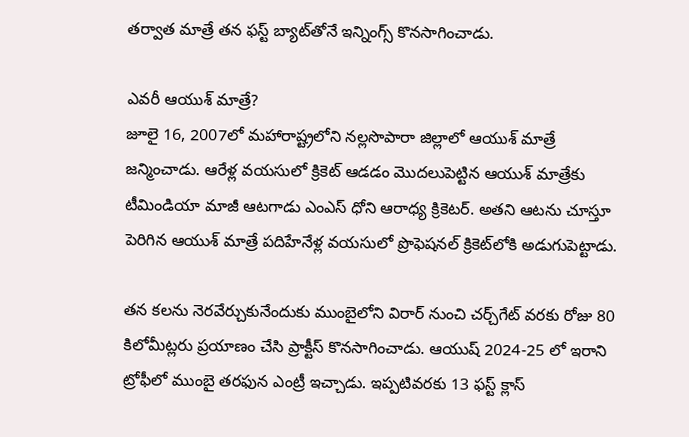త‌ర్వాత మాత్రే త‌న ఫ‌స్ట్ బ్యాట్‌తోనే ఇన్నింగ్స్ కొన‌సాగించాడు.

ఎవ‌రీ ఆయుశ్ మాత్రే?
జూలై 16, 2007లో మ‌హారాష్ట్ర‌లోని న‌ల్ల‌సొపారా జిల్లాలో ఆయుశ్ మాత్రే జ‌న్మించాడు. ఆరేళ్ల వ‌య‌సులో క్రికెట్ ఆడ‌డం మొద‌లుపెట్టిన ఆయుశ్ మాత్రేకు టీమిండియా మాజీ ఆట‌గాడు ఎంఎస్ ధోని ఆరాధ్య క్రికెట‌ర్‌. అత‌ని ఆట‌ను చూస్తూ పెరిగిన ఆయుశ్ మాత్రే ప‌దిహేనేళ్ల వ‌య‌సులో ప్రొఫెష‌న‌ల్ క్రికెట్‌లోకి అడుగుపెట్టాడు.

తన క‌ల‌ను నెర‌వేర్చుకునేందుకు ముంబైలోని విరార్ నుంచి చ‌ర్చ్‌గేట్ వ‌ర‌కు రోజు 80 కిలోమీట్ల‌రు ప్ర‌యాణం చేసి ప్రాక్టీస్ కొన‌సాగించాడు. ఆయుష్ 2024-25 లో ఇరాని ట్రోఫీలో ముంబై తరఫున ఎంట్రీ ఇచ్చాడు. ఇప్పటివరకు 13 ఫస్ట్ క్లాస్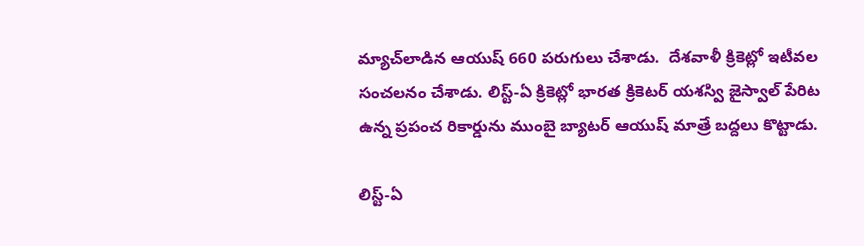మ్యాచ్‌లాడిన ఆయుష్ 660 పరుగులు చేశాడు.  దేశవాళీ క్రికెట్లో ఇటీవల సంచలనం చేశాడు. లిస్ట్-ఏ క్రికెట్లో భారత క్రికెటర్ యశస్వి జైస్వాల్ పేరిట ఉన్న ప్రపంచ రికార్డును ముంబై బ్యాటర్ ఆయుష్ మాత్రే బద్దలు కొట్టాడు.

లిస్ట్-ఏ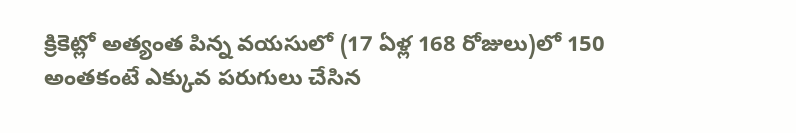క్రికెట్లో అత్యంత పిన్న వయసులో (17 ఏళ్ల 168 రోజులు)లో 150 అంతకంటే ఎక్కువ పరుగులు చేసిన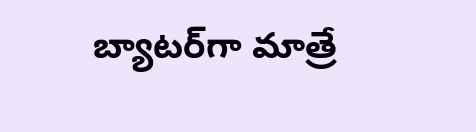బ్యాటర్‌గా మాత్రే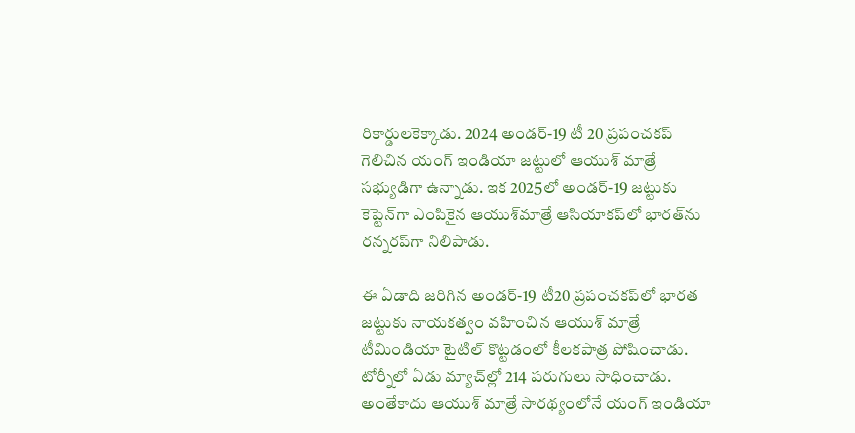రికార్డులకెక్కాడు. 2024 అండ‌ర్‌-19 టీ 20 ప్ర‌పంచ‌క‌ప్ గెలిచిన యంగ్ ఇండియా జ‌ట్టులో ఆయుశ్ మాత్రే స‌భ్యుడిగా ఉన్నాడు. ఇక 2025లో అండ‌ర్‌-19 జ‌ట్టుకు కెప్టెన్‌గా ఎంపికైన ఆయుశ్‌మాత్రే ఆసియాక‌ప్‌లో భార‌త్‌ను ర‌న్న‌ర‌ప్‌గా నిలిపాడు.

ఈ ఏడాది జరిగిన అండ‌ర్‌-19 టీ20 ప్ర‌పంచ‌క‌ప్‌లో భార‌త జ‌ట్టుకు నాయ‌క‌త్వం వ‌హించిన ఆయుశ్ మాత్రే టీమిండియా టైటిల్ కొట్ట‌డంలో కీల‌క‌పాత్ర పోషించాడు. టోర్నీలో ఏడు మ్యాచ్‌ల్లో 214 ప‌రుగులు సాధించాడు. అంతేకాదు ఆయుశ్ మాత్రే సార‌థ్యంలోనే యంగ్ ఇండియా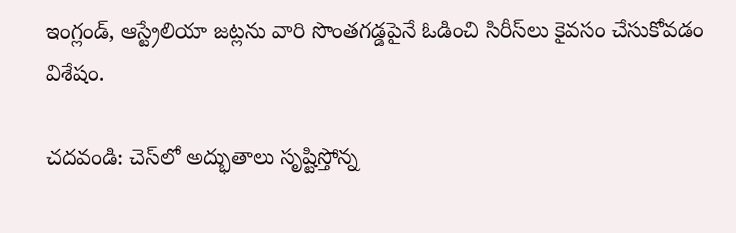ఇంగ్లండ్‌, ఆస్ట్రేలియా జ‌ట్ల‌ను వారి సొంత‌గ‌డ్డ‌పైనే ఓడించి సిరీస్‌లు కైవ‌సం చేసుకోవ‌డం విశేషం.

చదవండి: చెస్‌లో అద్భుతాలు సృష్టిస్తోన్న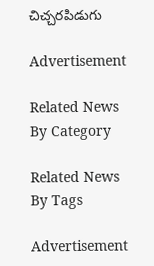చిచ్చరపిడుగు

Advertisement

Related News By Category

Related News By Tags

Advertisement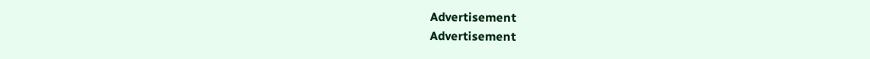Advertisement
Advertisement